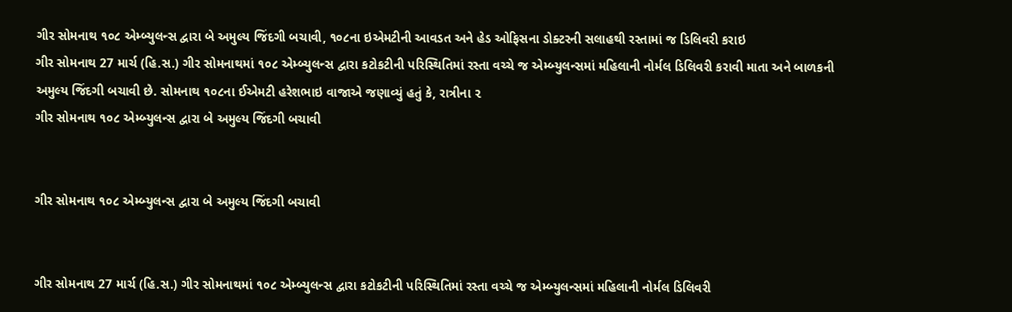ગીર સોમનાથ ૧૦૮ એમ્બ્યુલન્સ દ્વારા બે અમુલ્ય જિંદગી બચાવી, ૧૦૮ના ઇએમટીની આવડત અને હેડ ઓફિસના ડોક્ટરની સલાહથી રસ્તામાં જ ડિલિવરી કરાઇ
ગીર સોમનાથ 27 માર્ચ (હિ.સ.) ગીર સોમનાથમાં ૧૦૮ એમ્બ્યુલન્સ દ્વારા કટોકટીની પરિસ્થિતિમાં રસ્તા વચ્ચે જ એમ્બ્યુલન્સમાં મહિલાની નોર્મલ ડિલિવરી કરાવી માતા અને બાળકની અમુલ્ય જિંદગી બચાવી છે. સોમનાથ ૧૦૮ના ઈએમટી હરેશભાઇ વાજાએ જણાવ્યું હતું કે, રાત્રીના ૨
ગીર સોમનાથ ૧૦૮ એમ્બ્યુલન્સ દ્વારા બે અમુલ્ય જિંદગી બચાવી


ગીર સોમનાથ ૧૦૮ એમ્બ્યુલન્સ દ્વારા બે અમુલ્ય જિંદગી બચાવી


ગીર સોમનાથ 27 માર્ચ (હિ.સ.) ગીર સોમનાથમાં ૧૦૮ એમ્બ્યુલન્સ દ્વારા કટોકટીની પરિસ્થિતિમાં રસ્તા વચ્ચે જ એમ્બ્યુલન્સમાં મહિલાની નોર્મલ ડિલિવરી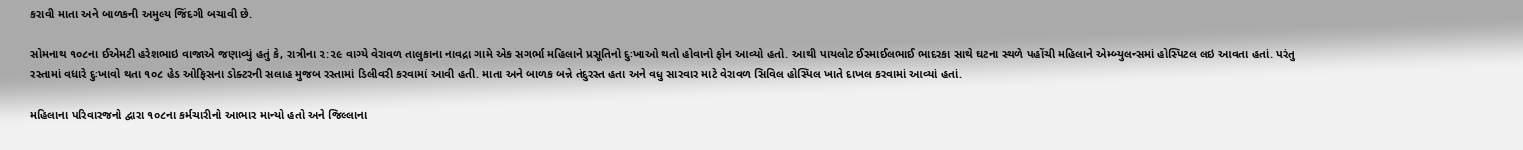કરાવી માતા અને બાળકની અમુલ્ય જિંદગી બચાવી છે.

સોમનાથ ૧૦૮ના ઈએમટી હરેશભાઇ વાજાએ જણાવ્યું હતું કે, રાત્રીના ૨:૨૯ વાગ્યે વેરાવળ તાલુકાના નાવદ્રા ગામે એક સગર્ભા મહિલાને પ્રસૂતિનો દુઃખાઓ થતો હોવાનો ફોન આવ્યો હતો. આથી પાયલોટ ઈસ્માઈલભાઈ ભાદરકા સાથે ઘટના સ્થળે પહોંચી મહિલાને એમ્બ્યુલન્સમાં હોસ્પિટલ લઇ આવતા હતાં. પરંતુ રસ્તામાં વધારે દુઃખાવો થતા ૧૦૮ હેડ ઓફિસના ડોક્ટરની સલાહ મુજબ રસ્તામાં ડિલીવરી કરવામાં આવી હતી. માતા અને બાળક બન્ને તંદુરસ્ત હતા અને વધુ સારવાર માટે વેરાવળ સિવિલ હોસ્પિલ ખાતે દાખલ કરવામાં આવ્યાં હતાં.

મહિલાના પરિવારજનો દ્વારા ૧૦૮ના કર્મચારીનો આભાર માન્યો હતો અને જિલ્લાના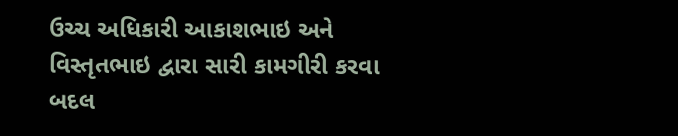ઉચ્ચ અધિકારી આકાશભાઇ અને વિસ્તૃતભાઇ દ્વારા સારી કામગીરી કરવા બદલ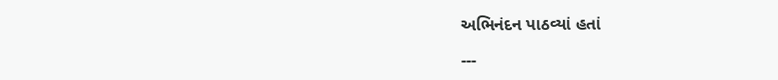અભિનંદન પાઠવ્યાં હતાં

---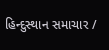હિન્દુસ્થાન સમાચાર /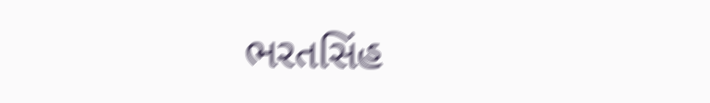ભરતસિંહ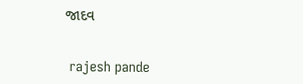જાદવ


 rajesh pande